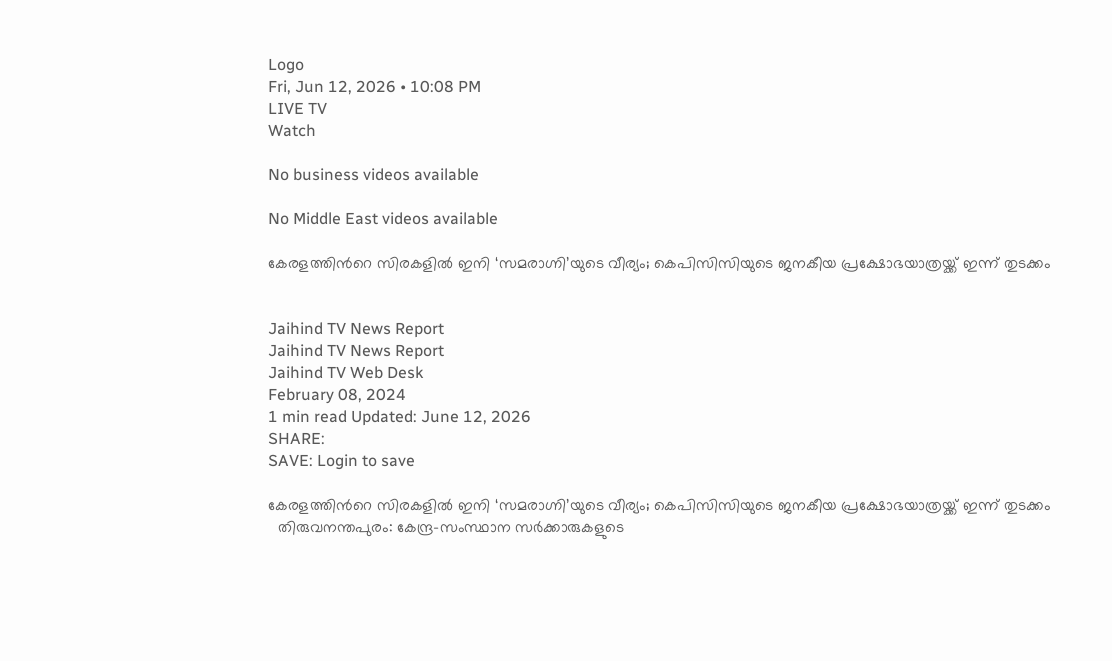Logo
Fri, Jun 12, 2026 • 10:08 PM
LIVE TV
Watch

No business videos available

No Middle East videos available

കേരളത്തിന്‍റെ സിരകളില്‍ ഇനി ‘സമരാഗ്നി’യുടെ വീര്യം; കെപിസിസിയുടെ ജനകീയ പ്രക്ഷോഭയാത്രയ്ക്ക് ഇന്ന് തുടക്കം


Jaihind TV News Report
Jaihind TV News Report
Jaihind TV Web Desk
February 08, 2024
1 min read Updated: June 12, 2026
SHARE:
SAVE: Login to save

കേരളത്തിന്‍റെ സിരകളില്‍ ഇനി ‘സമരാഗ്നി’യുടെ വീര്യം; കെപിസിസിയുടെ ജനകീയ പ്രക്ഷോഭയാത്രയ്ക്ക് ഇന്ന് തുടക്കം
  തിരുവനന്തപുരം: കേന്ദ്ര-സംസ്ഥാന സർക്കാരുകളുടെ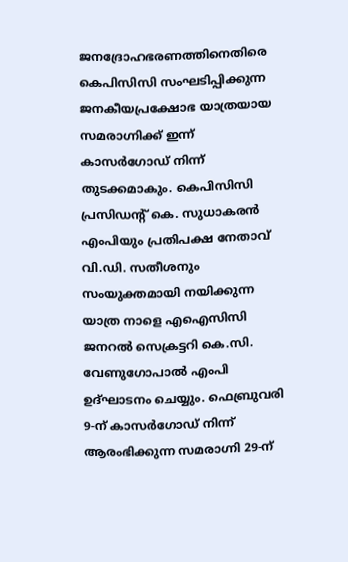ജനദ്രോഹഭരണത്തിനെതിരെ കെപിസിസി സംഘടിപ്പിക്കുന്ന ജനകീയപ്രക്ഷോഭ യാത്രയായ സമരാഗ്നിക്ക് ഇന്ന് കാസർഗോഡ് നിന്ന് തുടക്കമാകും. കെപിസിസി പ്രസിഡന്‍റ് കെ. സുധാകരന്‍ എംപിയും പ്രതിപക്ഷ നേതാവ് വി.ഡി. സതീശനും സംയുക്തമായി നയിക്കുന്ന യാത്ര നാളെ എഐസിസി ജനറല്‍ സെക്രട്ടറി കെ.സി. വേണുഗോപാല്‍ എംപി ഉദ്ഘാടനം ചെയ്യും. ഫെബ്രുവരി 9-ന് കാസര്‍ഗോഡ് നിന്ന് ആരംഭിക്കുന്ന സമരാഗ്നി 29-ന്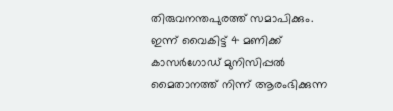തിരുവനന്തപുരത്ത് സമാപിക്കും. ഇന്ന് വൈകിട്ട് 4 മണിക്ക് കാസര്‍ഗോഡ് മുനിസിപ്പല്‍ മൈതാനത്ത് നിന്ന് ആരംഭിക്കുന്ന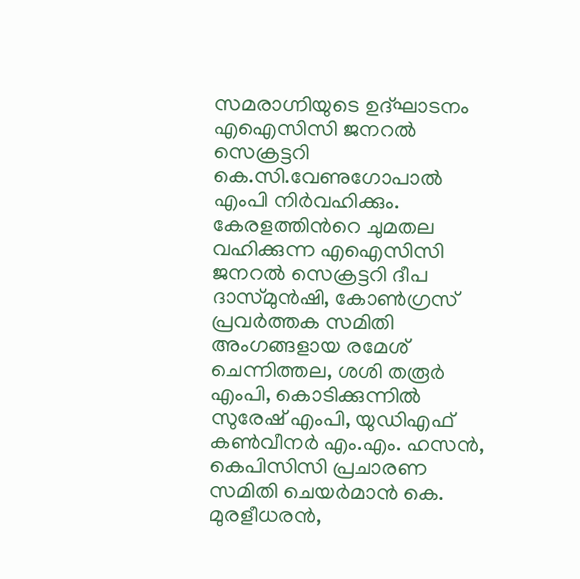സമരാഗ്നിയുടെ ഉദ്ഘാടനം എഐസിസി ജനറല്‍ സെക്രട്ടറി കെ.സി.വേണുഗോപാല്‍ എംപി നിര്‍വഹിക്കും. കേരളത്തിന്‍റെ ചുമതല വഹിക്കുന്ന എഐസിസി ജനറല്‍ സെക്രട്ടറി ദീപ ദാസ്മുന്‍ഷി, കോണ്‍ഗ്രസ് പ്രവര്‍ത്തക സമിതി അംഗങ്ങളായ രമേശ് ചെന്നിത്തല, ശശി തരൂര്‍ എംപി, കൊടിക്കുന്നില്‍ സുരേഷ് എംപി, യുഡിഎഫ് കണ്‍വീനര്‍ എം.എം. ഹസന്‍, കെപിസിസി പ്രചാരണ സമിതി ചെയര്‍മാന്‍ കെ. മുരളീധരന്‍,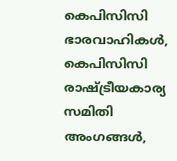കെപിസിസി ഭാരവാഹികള്‍, കെപിസിസി രാഷ്ട്രീയകാര്യ സമിതി അംഗങ്ങള്‍,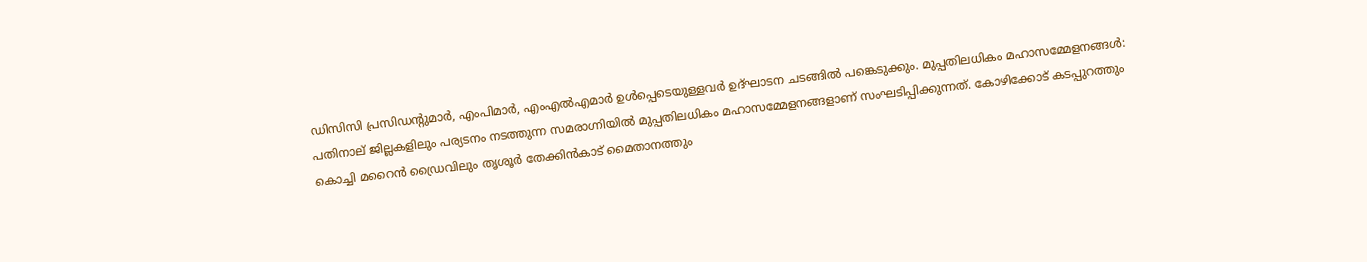ഡിസിസി പ്രസിഡന്‍റുമാര്‍, എംപിമാര്‍, എംഎല്‍എമാര്‍ ഉള്‍പ്പെടെയുള്ളവര്‍ ഉദ്ഘാടന ചടങ്ങില്‍ പങ്കെടുക്കും. മുപ്പതിലധികം മഹാസമ്മേളനങ്ങള്‍: പതിനാല് ജില്ലകളിലും പര്യടനം നടത്തുന്ന സമരാഗ്നിയില്‍ മുപ്പതിലധികം മഹാസമ്മേളനങ്ങളാണ് സംഘടിപ്പിക്കുന്നത്. കോഴിക്കോട് കടപ്പുറത്തും കൊച്ചി മറൈന്‍ ഡ്രൈവിലും തൃശൂര്‍ തേക്കിന്‍കാട് മൈതാനത്തും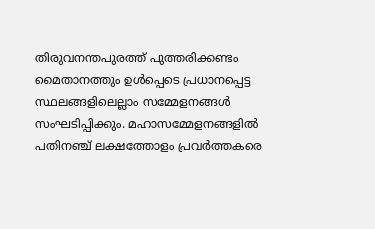തിരുവനന്തപുരത്ത് പുത്തരിക്കണ്ടം മൈതാനത്തും ഉള്‍പ്പെടെ പ്രധാനപ്പെട്ട സ്ഥലങ്ങളിലെല്ലാം സമ്മേളനങ്ങള്‍ സംഘടിപ്പിക്കും. മഹാസമ്മേളനങ്ങളില്‍ പതിനഞ്ച് ലക്ഷത്തോളം പ്രവര്‍ത്തകരെ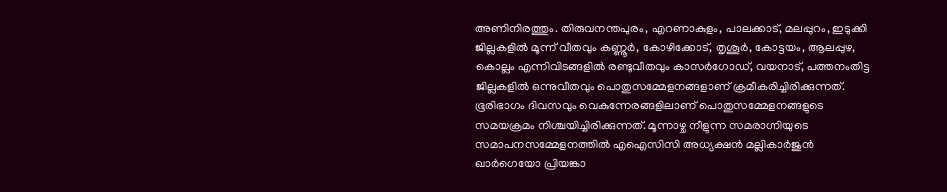അണിനിരത്തും. തിരുവനന്തപുരം, എറണാകുളം, പാലക്കാട്, മലപ്പുറം, ഇടുക്കി ജില്ലകളില്‍ മൂന്ന് വീതവും കണ്ണൂര്‍, കോഴിക്കോട്, തൃശൂര്‍, കോട്ടയം, ആലപ്പുഴ, കൊല്ലം എന്നിവിടങ്ങളില്‍ രണ്ടുവീതവും കാസര്‍ഗോഡ്, വയനാട്, പത്തനംതിട്ട ജില്ലകളില്‍ ഒന്നുവീതവും പൊതുസമ്മേളനങ്ങളാണ് ക്രമീകരിച്ചിരിക്കുന്നത്. ഭൂരിഭാഗം ദിവസവും വെകുന്നേരങ്ങളിലാണ് പൊതുസമ്മേളനങ്ങളുടെ സമയക്രമം നിശ്ചയിച്ചിരിക്കുന്നത്. മൂന്നാഴ്ച നീളുന്ന സമരാഗ്നിയുടെ സമാപനസമ്മേളനത്തില്‍ എഐസിസി അധ്യക്ഷന്‍ മല്ലികാര്‍ജുന്‍ ഖാര്‍ഗെയോ പ്രിയങ്കാ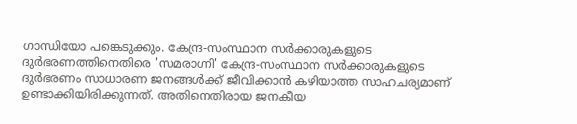ഗാന്ധിയോ പങ്കെടുക്കും. കേന്ദ്ര-സംസ്ഥാന സര്‍ക്കാരുകളുടെ ദുര്‍ഭരണത്തിനെതിരെ 'സമരാഗ്നി' കേന്ദ്ര-സംസ്ഥാന സര്‍ക്കാരുകളുടെ ദുര്‍ഭരണം സാധാരണ ജനങ്ങള്‍ക്ക് ജീവിക്കാന്‍ കഴിയാത്ത സാഹചര്യമാണ് ഉണ്ടാക്കിയിരിക്കുന്നത്. അതിനെതിരായ ജനകീയ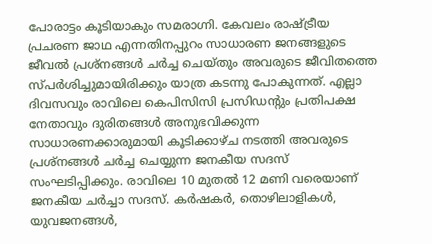പോരാട്ടം കൂടിയാകും സമരാഗ്നി. കേവലം രാഷ്ട്രീയ പ്രചരണ ജാഥ എന്നതിനപ്പുറം സാധാരണ ജനങ്ങളുടെ ജീവല്‍ പ്രശ്നങ്ങള്‍ ചര്‍ച്ച ചെയ്തും അവരുടെ ജീവിതത്തെ സ്പര്‍ശിച്ചുമായിരിക്കും യാത്ര കടന്നു പോകുന്നത്. എല്ലാ ദിവസവും രാവിലെ കെപിസിസി പ്രസിഡന്‍റും പ്രതിപക്ഷ നേതാവും ദുരിതങ്ങള്‍ അനുഭവിക്കുന്ന സാധാരണക്കാരുമായി കൂടിക്കാഴ്ച നടത്തി അവരുടെ പ്രശ്‌നങ്ങള്‍ ചര്‍ച്ച ചെയ്യുന്ന ജനകീയ സദസ് സംഘടിപ്പിക്കും. രാവിലെ 10 മുതല്‍ 12 മണി വരെയാണ് ജനകീയ ചര്‍ച്ചാ സദസ്. കര്‍ഷകര്‍, തൊഴിലാളികള്‍, യുവജനങ്ങള്‍,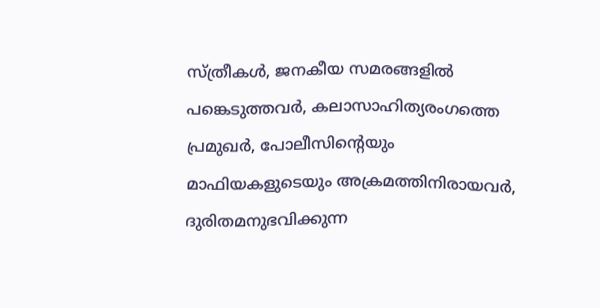സ്ത്രീകള്‍, ജനകീയ സമരങ്ങളില്‍ പങ്കെടുത്തവര്‍, കലാസാഹിത്യരംഗത്തെ പ്രമുഖര്‍, പോലീസിന്‍റെയും മാഫിയകളുടെയും അക്രമത്തിനിരായവര്‍, ദുരിതമനുഭവിക്കുന്ന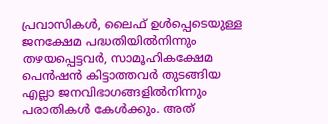പ്രവാസികള്‍, ലൈഫ് ഉള്‍പ്പെടെയുള്ള ജനക്ഷേമ പദ്ധതിയില്‍നിന്നും തഴയപ്പെട്ടവര്‍, സാമൂഹികക്ഷേമ പെന്‍ഷന്‍ കിട്ടാത്തവര്‍ തുടങ്ങിയ എല്ലാ ജനവിഭാഗങ്ങളില്‍നിന്നും പരാതികള്‍ കേള്‍ക്കും. അത്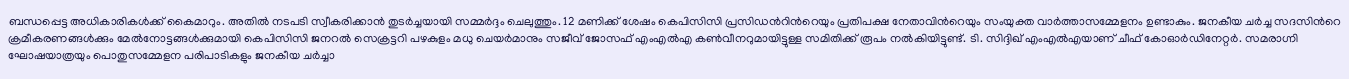ബന്ധപ്പെട്ട അധികാരികള്‍ക്ക് കൈമാറും. അതില്‍ നടപടി സ്വീകരിക്കാന്‍ തുടര്‍ച്ചയായി സമ്മര്‍ദ്ദം ചെലുത്തും. 12 മണിക്ക് ശേഷം കെപിസിസി പ്രസിഡന്‍റിന്‍റെയും പ്രതിപക്ഷ നേതാവിന്‍റെയും സംയുക്ത വാര്‍ത്താസമ്മേളനം ഉണ്ടാകും. ജനകീയ ചര്‍ച്ച സദസിന്‍റെ ക്രമീകരണങ്ങള്‍ക്കും മേല്‍നോട്ടങ്ങള്‍ക്കുമായി കെപിസിസി ജനറല്‍ സെക്രട്ടറി പഴകുളം മധു ചെയര്‍മാനും സജീവ് ജോസഫ് എംഎല്‍എ കണ്‍വീനറുമായിട്ടുള്ള സമിതിക്ക് രൂപം നല്‍കിയിട്ടുണ്ട്. ടി. സിദ്ദിഖ് എംഎല്‍എയാണ് ചീഫ് കോഓര്‍ഡിനേറ്റര്‍. സമരാഗ്നി ഘോഷയാത്രയും പൊതുസമ്മേളന പരിപാടികളും ജനകീയ ചര്‍ച്ചാ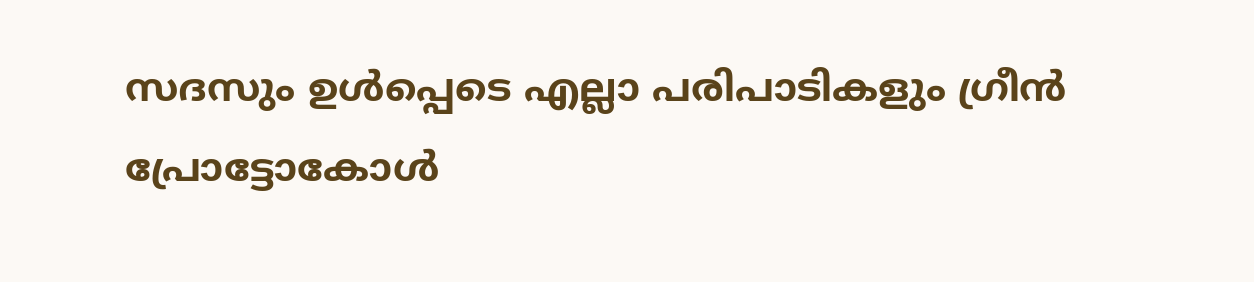സദസും ഉള്‍പ്പെടെ എല്ലാ പരിപാടികളും ഗ്രീന്‍ പ്രോട്ടോകോള്‍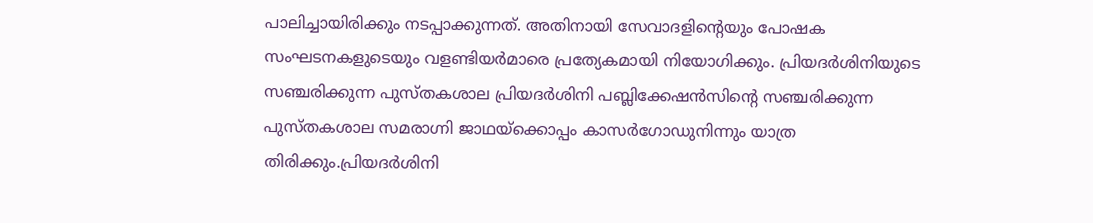പാലിച്ചായിരിക്കും നടപ്പാക്കുന്നത്. അതിനായി സേവാദളിന്‍റെയും പോഷക സംഘടനകളുടെയും വളണ്ടിയര്‍മാരെ പ്രത്യേകമായി നിയോഗിക്കും. പ്രിയദര്‍ശിനിയുടെ സഞ്ചരിക്കുന്ന പുസ്തകശാല പ്രിയദര്‍ശിനി പബ്ലിക്കേഷന്‍സിന്‍റെ സഞ്ചരിക്കുന്ന പുസ്തകശാല സമരാഗ്നി ജാഥയ്‌ക്കൊപ്പം കാസര്‍ഗോഡുനിന്നും യാത്ര തിരിക്കും.പ്രിയദര്‍ശിനി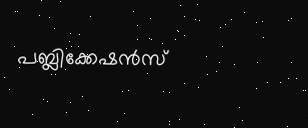പബ്ലിക്കേഷന്‍സ്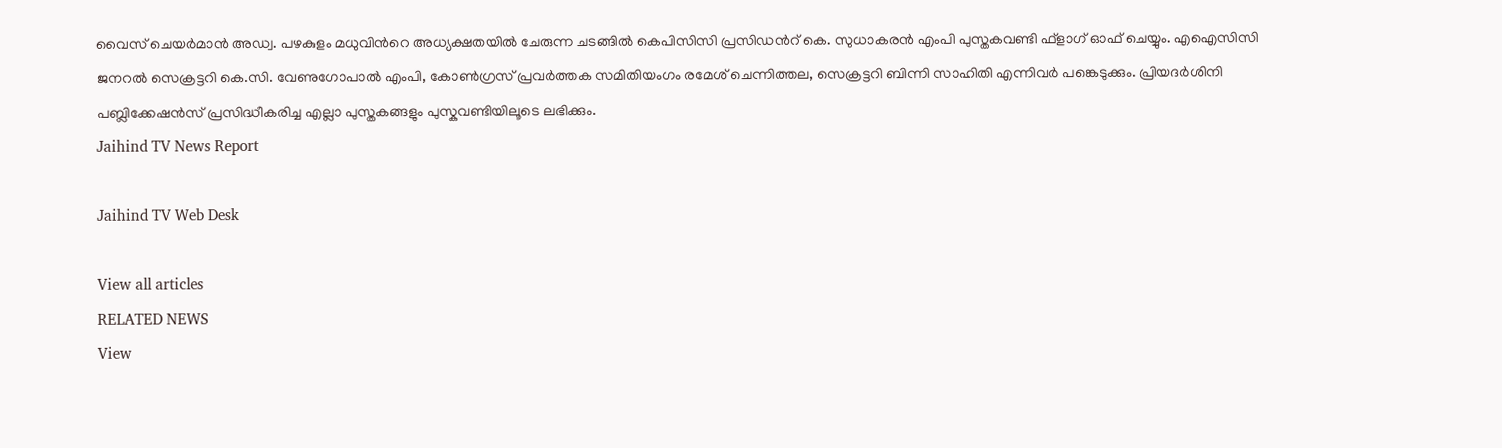വൈസ് ചെയര്‍മാന്‍ അഡ്വ. പഴകുളം മധുവിന്‍റെ അധ്യക്ഷതയില്‍ ചേരുന്ന ചടങ്ങില്‍ കെപിസിസി പ്രസിഡന്‍റ് കെ. സുധാകരന്‍ എംപി പുസ്തകവണ്ടി ഫ്‌ളാഗ് ഓഫ് ചെയ്യും. എഐസിസി ജനറല്‍ സെക്രട്ടറി കെ.സി. വേണുഗോപാല്‍ എംപി, കോണ്‍ഗ്രസ് പ്രവര്‍ത്തക സമിതിയംഗം രമേശ് ചെന്നിത്തല, സെക്രട്ടറി ബിന്നി സാഹിതി എന്നിവര്‍ പങ്കെടുക്കും. പ്രിയദര്‍ശിനി പബ്ലിക്കേഷന്‍സ് പ്രസിദ്ധീകരിച്ച എല്ലാ പുസ്തകങ്ങളും പുസ്കവണ്ടിയിലൂടെ ലഭിക്കും.
Jaihind TV News Report

Jaihind TV Web Desk

View all articles
RELATED NEWS
View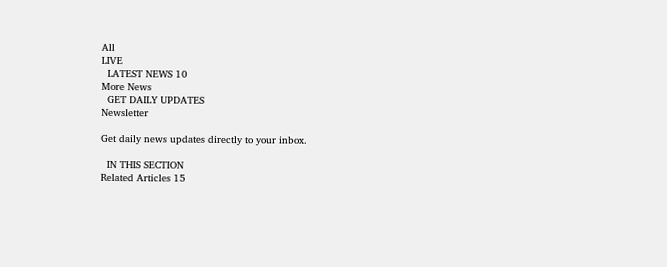All
LIVE
  LATEST NEWS 10
More News
  GET DAILY UPDATES
Newsletter

Get daily news updates directly to your inbox.

  IN THIS SECTION
Related Articles 15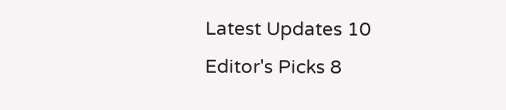Latest Updates 10
Editor's Picks 8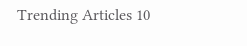Trending Articles 10